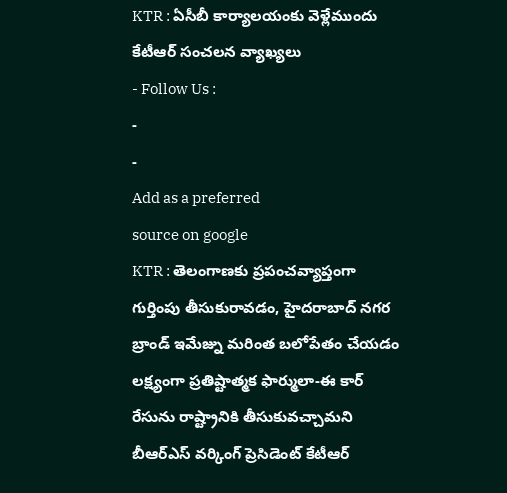KTR : ఏసీబీ కార్యాలయంకు వెళ్లేముందు కేటీఆర్ సంచలన వ్యాఖ్యలు
- Follow Us :
-
-
Add as a preferred
source on google
KTR : తెలంగాణకు ప్రపంచవ్యాప్తంగా గుర్తింపు తీసుకురావడం, హైదరాబాద్ నగర బ్రాండ్ ఇమేజ్ను మరింత బలోపేతం చేయడం లక్ష్యంగా ప్రతిష్టాత్మక ఫార్ములా-ఈ కార్ రేసును రాష్ట్రానికి తీసుకువచ్చామని బీఆర్ఎస్ వర్కింగ్ ప్రెసిడెంట్ కేటీఆర్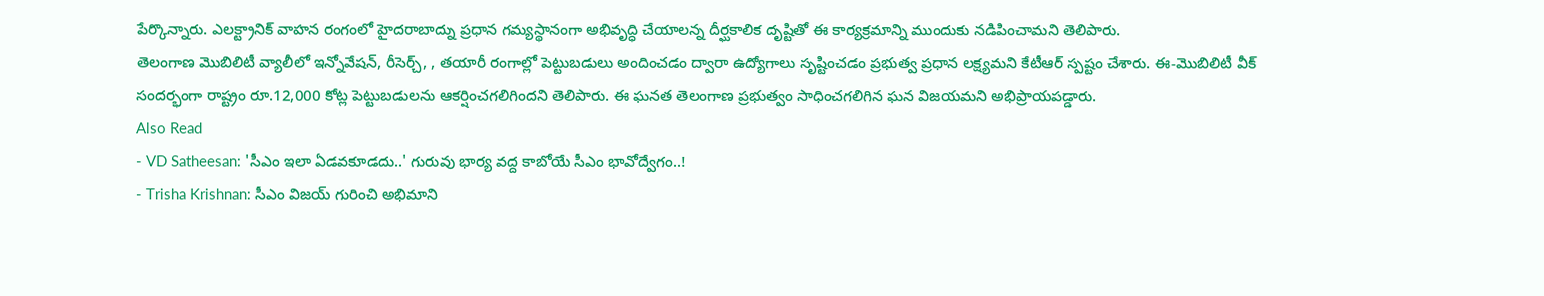పేర్కొన్నారు. ఎలక్ట్రానిక్ వాహన రంగంలో హైదరాబాద్ను ప్రధాన గమ్యస్థానంగా అభివృద్ధి చేయాలన్న దీర్ఘకాలిక దృష్టితో ఈ కార్యక్రమాన్ని ముందుకు నడిపించామని తెలిపారు.
తెలంగాణ మొబిలిటీ వ్యాలీలో ఇన్నోవేషన్, రీసెర్చ్, , తయారీ రంగాల్లో పెట్టుబడులు అందించడం ద్వారా ఉద్యోగాలు సృష్టించడం ప్రభుత్వ ప్రధాన లక్ష్యమని కేటీఆర్ స్పష్టం చేశారు. ఈ-మొబిలిటీ వీక్ సందర్భంగా రాష్ట్రం రూ.12,000 కోట్ల పెట్టుబడులను ఆకర్షించగలిగిందని తెలిపారు. ఈ ఘనత తెలంగాణ ప్రభుత్వం సాధించగలిగిన ఘన విజయమని అభిప్రాయపడ్డారు.
Also Read
- VD Satheesan: 'సీఎం ఇలా ఏడవకూడదు..' గురువు భార్య వద్ద కాబోయే సీఎం భావోద్వేగం..!
- Trisha Krishnan: సీఎం విజయ్ గురించి అభిమాని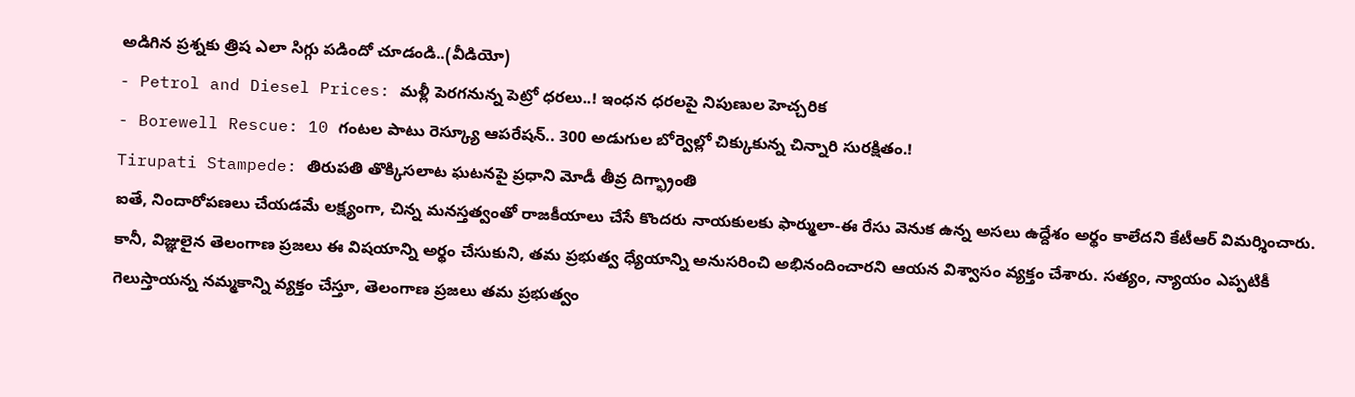అడిగిన ప్రశ్నకు త్రిష ఎలా సిగ్గు పడిందో చూడండి..(వీడియో)
- Petrol and Diesel Prices: మళ్లీ పెరగనున్న పెట్రో ధరలు..! ఇంధన ధరలపై నిపుణుల హెచ్చరిక
- Borewell Rescue: 10 గంటల పాటు రెస్క్యూ ఆపరేషన్.. 300 అడుగుల బోర్వెల్లో చిక్కుకున్న చిన్నారి సురక్షితం.!
Tirupati Stampede: తిరుపతి తొక్కిసలాట ఘటనపై ప్రధాని మోడీ తీవ్ర దిగ్భ్రాంతి
ఐతే, నిందారోపణలు చేయడమే లక్ష్యంగా, చిన్న మనస్తత్వంతో రాజకీయాలు చేసే కొందరు నాయకులకు ఫార్ములా-ఈ రేసు వెనుక ఉన్న అసలు ఉద్దేశం అర్థం కాలేదని కేటీఆర్ విమర్శించారు. కానీ, విజ్ఞులైన తెలంగాణ ప్రజలు ఈ విషయాన్ని అర్థం చేసుకుని, తమ ప్రభుత్వ ధ్యేయాన్ని అనుసరించి అభినందించారని ఆయన విశ్వాసం వ్యక్తం చేశారు. సత్యం, న్యాయం ఎప్పటికీ గెలుస్తాయన్న నమ్మకాన్ని వ్యక్తం చేస్తూ, తెలంగాణ ప్రజలు తమ ప్రభుత్వం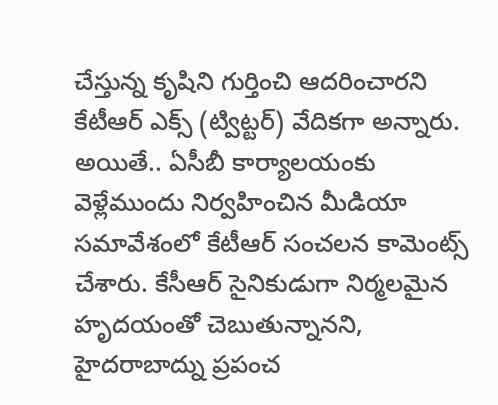చేస్తున్న కృషిని గుర్తించి ఆదరించారని కేటీఆర్ ఎక్స్ (ట్విట్టర్) వేదికగా అన్నారు.
అయితే.. ఏసీబీ కార్యాలయంకు వెళ్లేముందు నిర్వహించిన మీడియా సమావేశంలో కేటీఆర్ సంచలన కామెంట్స్ చేశారు. కేసీఆర్ సైనికుడుగా నిర్మలమైన హృదయంతో చెబుతున్నానని, హైదరాబాద్ను ప్రపంచ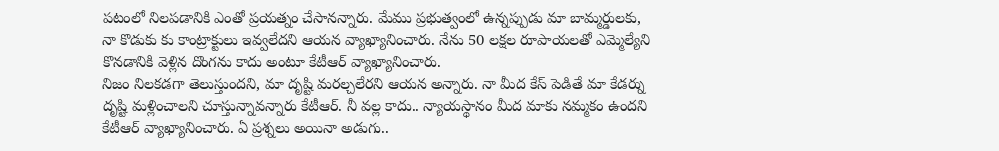పటంలో నిలపడానికి ఎంతో ప్రయత్నం చేసానన్నారు. మేము ప్రభుత్వంలో ఉన్నప్పుడు మా బామ్మర్డులకు, నా కొడుకు కు కాంట్రాక్టులు ఇవ్వలేదని ఆయన వ్యాఖ్యానించారు. నేను 50 లక్షల రూపాయలతో ఎమ్మెల్యేని కొనడానికి వెళ్లిన దొంగను కాదు అంటూ కేటీఆర్ వ్యాఖ్యానించారు.
నిజం నిలకడగా తెలుస్తుందని, మా దృష్టి మరల్చలేరని ఆయన అన్నారు. నా మీద కేస్ పెడితే మా కేడర్ను దృష్టి మళ్లించాలని చూస్తున్నావన్నారు కేటీఆర్. నీ వల్ల కాదు.. న్యాయస్థానం మీద మాకు నమ్మకం ఉందని కేటీఆర్ వ్యాఖ్యానించారు. ఏ ప్రశ్నలు అయినా అడుగు..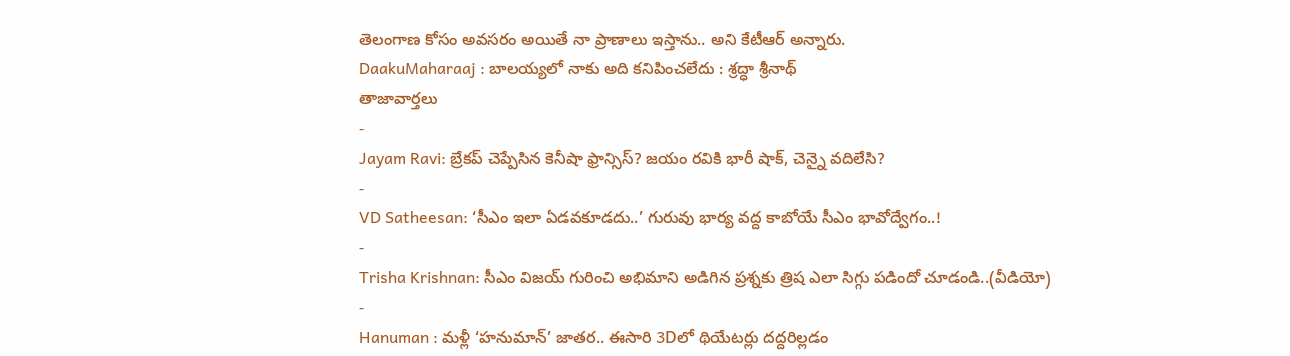తెలంగాణ కోసం అవసరం అయితే నా ప్రాణాలు ఇస్తాను.. అని కేటీఆర్ అన్నారు.
DaakuMaharaaj : బాలయ్యలో నాకు అది కనిపించలేదు : శ్రద్ధా శ్రీనాథ్
తాజావార్తలు
-
Jayam Ravi: బ్రేకప్ చెప్పేసిన కెనీషా ఫ్రాన్సిస్? జయం రవికి భారీ షాక్, చెన్నై వదిలేసి?
-
VD Satheesan: ‘సీఎం ఇలా ఏడవకూడదు..’ గురువు భార్య వద్ద కాబోయే సీఎం భావోద్వేగం..!
-
Trisha Krishnan: సీఎం విజయ్ గురించి అభిమాని అడిగిన ప్రశ్నకు త్రిష ఎలా సిగ్గు పడిందో చూడండి..(వీడియో)
-
Hanuman : మళ్లీ ‘హనుమాన్’ జాతర.. ఈసారి 3Dలో థియేటర్లు దద్దరిల్లడం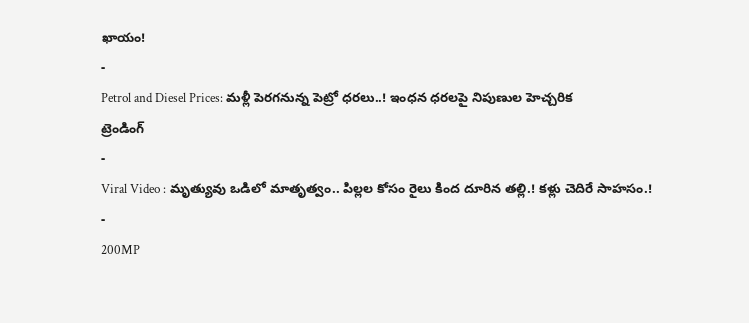ఖాయం!
-
Petrol and Diesel Prices: మళ్లీ పెరగనున్న పెట్రో ధరలు..! ఇంధన ధరలపై నిపుణుల హెచ్చరిక
ట్రెండింగ్
-
Viral Video : మృత్యువు ఒడిలో మాతృత్వం.. పిల్లల కోసం రైలు కింద దూరిన తల్లి.! కళ్లు చెదిరే సాహసం.!
-
200MP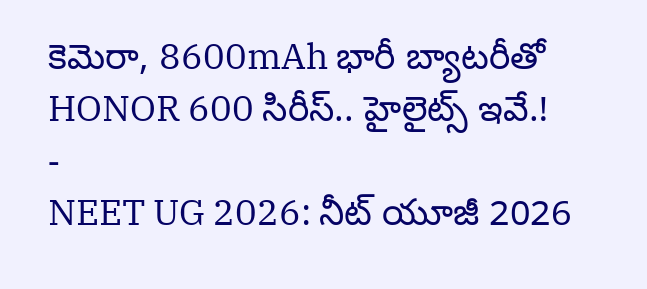కెమెరా, 8600mAh భారీ బ్యాటరీతో HONOR 600 సిరీస్.. హైలైట్స్ ఇవే.!
-
NEET UG 2026: నీట్ యూజీ 2026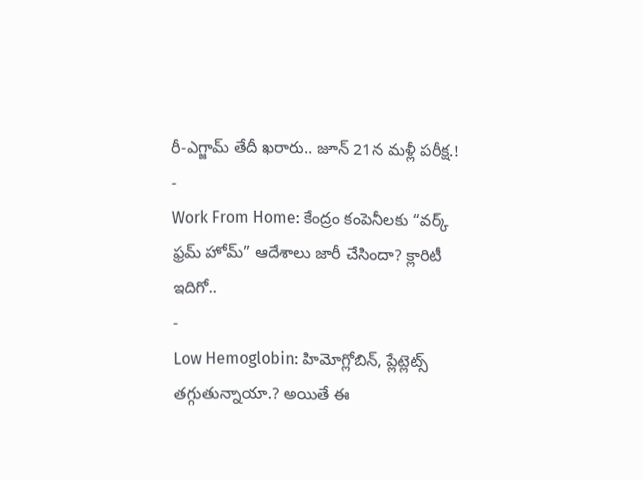రీ-ఎగ్జామ్ తేదీ ఖరారు.. జూన్ 21న మళ్లీ పరీక్ష.!
-
Work From Home: కేంద్రం కంపెనీలకు “వర్క్ ఫ్రమ్ హోమ్” ఆదేశాలు జారీ చేసిందా? క్లారిటీ ఇదిగో..
-
Low Hemoglobin: హిమోగ్లోబిన్, ప్లేట్లెట్స్ తగ్గుతున్నాయా.? అయితే ఈ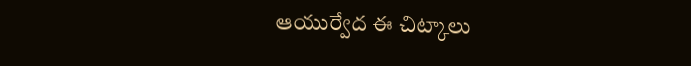ఆయుర్వేద ఈ చిట్కాలు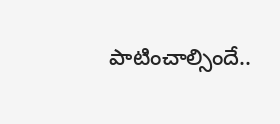పాటించాల్సిందే..